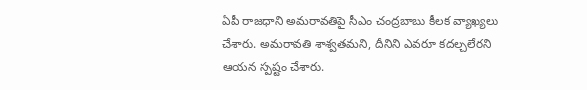ఏపీ రాజధాని అమరావతిపై సీఎం చంద్రబాబు కీలక వ్యాఖ్యలు చేశారు. అమరావతి శాశ్వతమని, దీనిని ఎవరూ కదల్చలేరని ఆయన స్పష్టం చేశారు.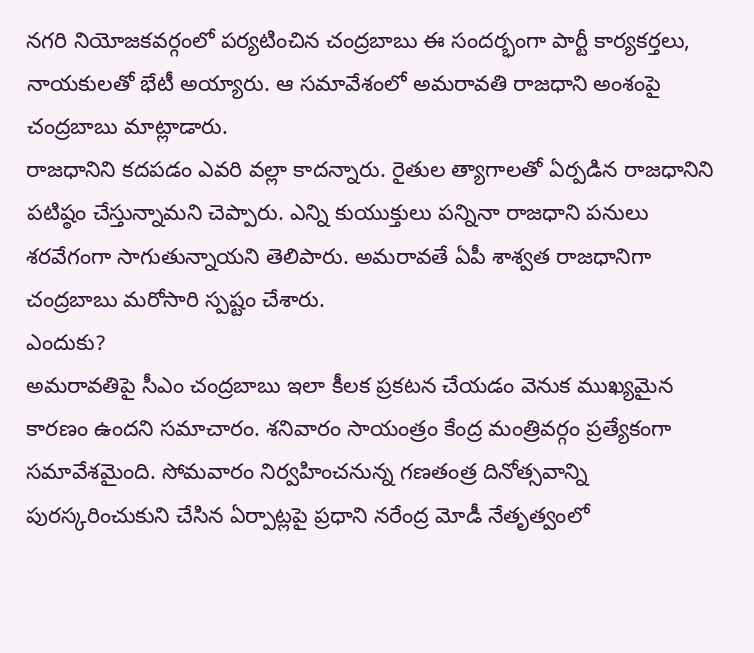నగరి నియోజకవర్గంలో పర్యటించిన చంద్రబాబు ఈ సందర్భంగా పార్టీ కార్యకర్తలు, నాయకులతో భేటీ అయ్యారు. ఆ సమావేశంలో అమరావతి రాజధాని అంశంపై చంద్రబాబు మాట్లాడారు.
రాజధానిని కదపడం ఎవరి వల్లా కాదన్నారు. రైతుల త్యాగాలతో ఏర్పడిన రాజధానిని పటిష్ఠం చేస్తున్నామని చెప్పారు. ఎన్ని కుయుక్తులు పన్నినా రాజధాని పనులు శరవేగంగా సాగుతున్నాయని తెలిపారు. అమరావతే ఏపీ శాశ్వత రాజధానిగా చంద్రబాబు మరోసారి స్పష్టం చేశారు.
ఎందుకు?
అమరావతిపై సీఎం చంద్రబాబు ఇలా కీలక ప్రకటన చేయడం వెనుక ముఖ్యమైన కారణం ఉందని సమాచారం. శనివారం సాయంత్రం కేంద్ర మంత్రివర్గం ప్రత్యేకంగా సమావేశమైంది. సోమవారం నిర్వహించనున్న గణతంత్ర దినోత్సవాన్ని పురస్కరించుకుని చేసిన ఏర్పాట్లపై ప్రధాని నరేంద్ర మోడీ నేతృత్వంలో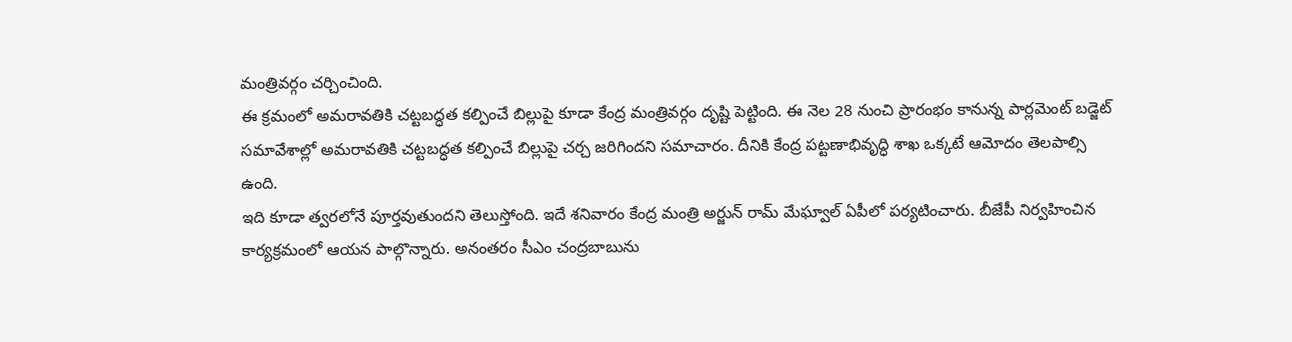మంత్రివర్గం చర్చించింది.
ఈ క్రమంలో అమరావతికి చట్టబద్ధత కల్పించే బిల్లుపై కూడా కేంద్ర మంత్రివర్గం దృష్టి పెట్టింది. ఈ నెల 28 నుంచి ప్రారంభం కానున్న పార్లమెంట్ బడ్జెట్ సమావేశాల్లో అమరావతికి చట్టబద్ధత కల్పించే బిల్లుపై చర్చ జరిగిందని సమాచారం. దీనికి కేంద్ర పట్టణాభివృద్ధి శాఖ ఒక్కటే ఆమోదం తెలపాల్సి ఉంది.
ఇది కూడా త్వరలోనే పూర్తవుతుందని తెలుస్తోంది. ఇదే శనివారం కేంద్ర మంత్రి అర్జున్ రామ్ మేఘ్వాల్ ఏపీలో పర్యటించారు. బీజేపీ నిర్వహించిన కార్యక్రమంలో ఆయన పాల్గొన్నారు. అనంతరం సీఎం చంద్రబాబును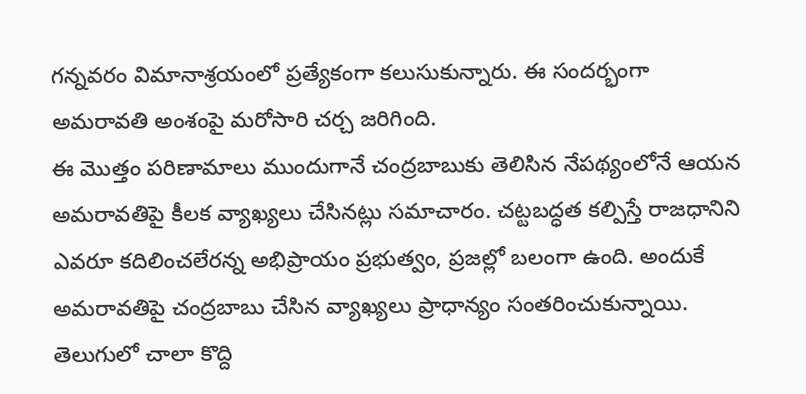గన్నవరం విమానాశ్రయంలో ప్రత్యేకంగా కలుసుకున్నారు. ఈ సందర్భంగా అమరావతి అంశంపై మరోసారి చర్చ జరిగింది.
ఈ మొత్తం పరిణామాలు ముందుగానే చంద్రబాబుకు తెలిసిన నేపథ్యంలోనే ఆయన అమరావతిపై కీలక వ్యాఖ్యలు చేసినట్లు సమాచారం. చట్టబద్ధత కల్పిస్తే రాజధానిని ఎవరూ కదిలించలేరన్న అభిప్రాయం ప్రభుత్వం, ప్రజల్లో బలంగా ఉంది. అందుకే అమరావతిపై చంద్రబాబు చేసిన వ్యాఖ్యలు ప్రాధాన్యం సంతరించుకున్నాయి.
తెలుగులో చాలా కొద్ది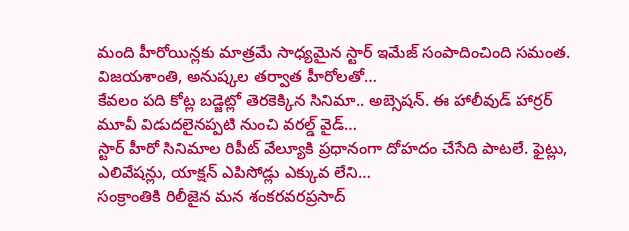మంది హీరోయిన్లకు మాత్రమే సాధ్యమైన స్టార్ ఇమేజ్ సంపాదించింది సమంత. విజయశాంతి, అనుష్కల తర్వాత హీరోలతో…
కేవలం పది కోట్ల బడ్జెట్లో తెరకెక్కిన సినిమా.. అబ్సెషన్. ఈ హాలీవుడ్ హార్రర్ మూవీ విడుదలైనప్పటి నుంచి వరల్డ్ వైడ్…
స్టార్ హీరో సినిమాల రిపీట్ వేల్యూకి ప్రధానంగా దోహదం చేసేది పాటలే. ఫైట్లు, ఎలివేషన్లు, యాక్షన్ ఎపిసోడ్లు ఎక్కువ లేని…
సంక్రాంతికి రిలీజైన మన శంకరవరప్రసాద్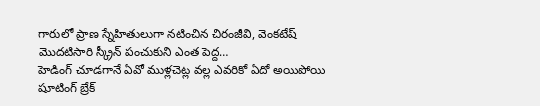గారులో ప్రాణ స్నేహితులుగా నటించిన చిరంజీవి, వెంకటేష్ మొదటిసారి స్క్రీన్ పంచుకుని ఎంత పెద్ద…
హెడింగ్ చూడగానే ఏవో ముళ్లచెట్ల వల్ల ఎవరికో ఏదో అయిపోయి షూటింగ్ బ్రేక్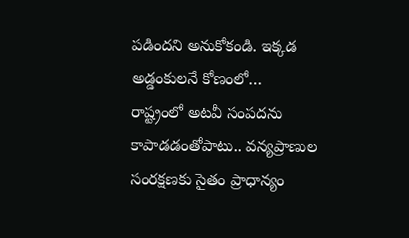పడిందని అనుకోకండి. ఇక్కడ అడ్డంకులనే కోణంలో…
రాష్ట్రంలో అటవీ సంపదను కాపాడడంతోపాటు.. వన్యప్రాణుల సంరక్షణకు సైతం ప్రాధాన్యం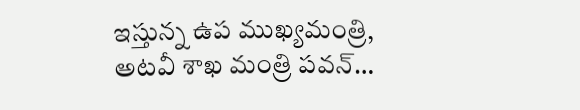ఇస్తున్న ఉప ముఖ్యమంత్రి, అటవీ శాఖ మంత్రి పవన్…